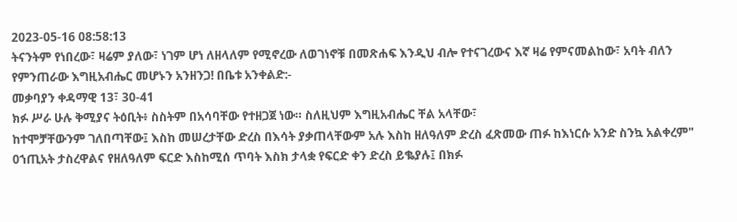2023-05-16 08:58:13
ትናንትም የነበረው፣ ዛሬም ያለው፣ ነገም ሆነ ለዘላለም የሚኖረው ለወገነኖቹ በመጽሐፍ እንዲህ ብሎ የተናገረውና እኛ ዛሬ የምናመልከው፣ አባት ብለን የምንጠራው እግዚአብሔር መሆኑን አንዘንጋ! በቤቱ አንቀልድ:-
መቃባያን ቀዳማዊ 13፣ 30-41
ክፉ ሥራ ሁሉ ቅሚያና ትዕቢት፥ ስስትም በአሳባቸው የተዘጋጀ ነው። ስለዚህም እግዚአብሔር ቸል አላቸው፣
ከተሞቻቸውንም ገለበጣቸው፤ እስከ መሠረታቸው ድረስ በእሳት ያቃጠላቸውም አሉ እስከ ዘለዓለም ድረስ ፈጽመው ጠፉ ከእነርሱ አንድ ስንኳ አልቀረም" 0ኀጢአት ታስረዋልና የዘለዓለም ፍርድ እስከሚሰ ጥባት እስክ ታላቋ የፍርድ ቀን ድረስ ይቈያሉ፤ በክፉ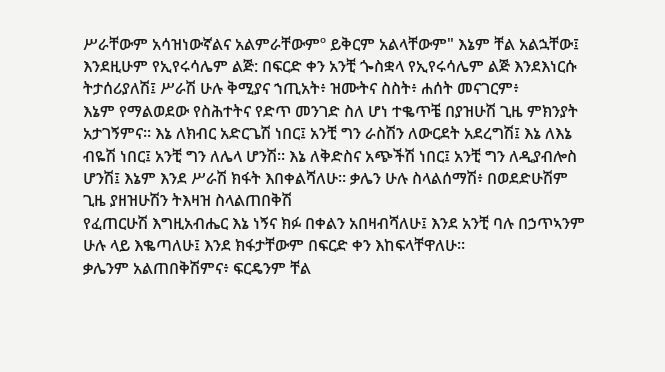ሥራቸውም አሳዝነውኛልና አልምራቸውምº ይቅርም አልላቸውም" እኔም ቸል አልኋቸው፤ እንደዚሁም የኢየሩሳሌም ልጅ: በፍርድ ቀን አንቺ ጐስቋላ የኢየሩሳሌም ልጅ እንደእነርሱ ትታሰሪያለሽ፤ ሥራሽ ሁሉ ቅሚያና ኀጢአት፥ ዝሙትና ስስት፥ ሐሰት መናገርም፥
እኔም የማልወደው የስሕተትና የድጥ መንገድ ስለ ሆነ ተቈጥቼ በያዝሁሽ ጊዜ ምክንያት አታገኝምና። እኔ ለክብር አድርጌሽ ነበር፤ አንቺ ግን ራስሽን ለውርደት አደረግሽ፤ እኔ ለእኔ ብዬሽ ነበር፤ አንቺ ግን ለሌላ ሆንሽ። እኔ ለቅድስና አጭችሽ ነበር፤ አንቺ ግን ለዲያብሎስ ሆንሽ፤ እኔም እንደ ሥራሽ ክፋት እበቀልሻለሁ። ቃሌን ሁሉ ስላልሰማሽ፥ በወደድሁሽም ጊዜ ያዘዝሁሽን ትእዛዝ ስላልጠበቅሽ
የፈጠርሁሽ እግዚአብሔር እኔ ነኝና ክፉ በቀልን አበዛብሻለሁ፤ እንደ አንቺ ባሉ በኃጥኣንም ሁሉ ላይ እቈጣለሁ፤ እንደ ክፋታቸውም በፍርድ ቀን እከፍላቸዋለሁ።
ቃሌንም አልጠበቅሽምና፥ ፍርዴንም ቸል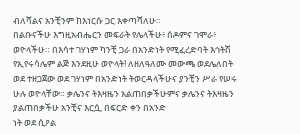ብለሻልና አንቺንም ከእነርሱ ጋር እቀጣሻለሁ።
በልቡናችሁ እግዚአብሔርን መፍራት የሌላችሁ፥ ሰዶምና ገሞራ፥ ወዮላችሁ። በእሳተ ገሃነም ካንቺ ጋራ በአንድነት የሚፈረድባት እኅትሽ የኢየሩሳሌም ልጅ እንደዚሁ ወዮላት! ለዘለዓለሙ መውጫ ወደሌለበት ወደ ተዘጋጀው ወደ ገሃነም በአንድነት ትወርዳላችሁና ያንቺን ሥራ የሠሩ ሁሉ ወዮላቸው። ቃሌንና ትእዛዜን አልጠበቃችሁምና ቃሌንና ትእዛዜን ያልጠበቃችሁ አንቺና እርሷ, በፍርድ ቀን በአንድ
ነት ወደ ሲዖል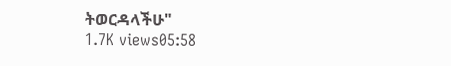ትወርዳላችሁ"
1.7K views05:58